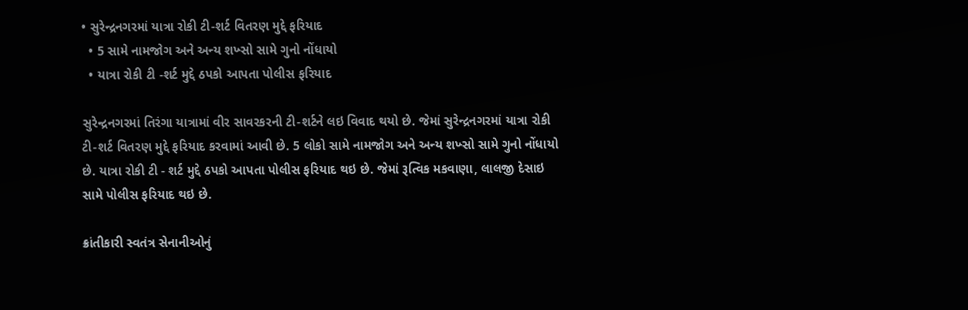• સુરેન્દ્રનગરમાં યાત્રા રોકી ટી-શર્ટ વિતરણ મુદ્દે ફરિયાદ
  • 5 સામે નામજોગ અને અન્ય શખ્સો સામે ગુનો નોંધાયો
  • યાત્રા રોકી ટી -શર્ટ મુદ્દે ઠપકો આપતા પોલીસ ફરિયાદ

સુરેન્દ્રનગરમાં તિરંગા યાત્રામાં વીર સાવરકરની ટી-શર્ટને લઇ વિવાદ થયો છે. જેમાં સુરેન્દ્રનગરમાં યાત્રા રોકી ટી-શર્ટ વિતરણ મુદ્દે ફરિયાદ કરવામાં આવી છે. 5 લોકો સામે નામજોગ અને અન્ય શખ્સો સામે ગુનો નોંધાયો છે. યાત્રા રોકી ટી - શર્ટ મુદ્દે ઠપકો આપતા પોલીસ ફરિયાદ થઇ છે. જેમાં રૂત્વિક મકવાણા, લાલજી દેસાઇ સામે પોલીસ ફરિયાદ થઇ છે.

ક્રાંતીકારી સ્વતંત્ર સેનાનીઓનું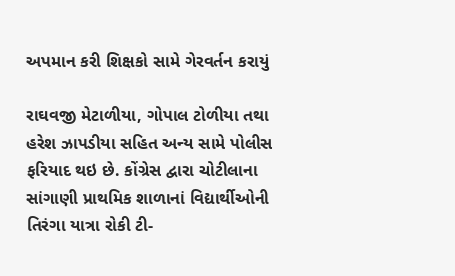અપમાન કરી શિક્ષકો સામે ગેરવર્તન કરાયું

રાઘવજી મેટાળીયા, ગોપાલ ટોળીયા તથા હરેશ ઝાપડીયા સહિત અન્ય સામે પોલીસ ફરિયાદ થઇ છે. કોંગ્રેસ દ્વારા ચોટીલાના સાંગાણી પ્રાથમિક શાળાનાં વિદ્યાર્થીઓની તિરંગા યાત્રા રોકી ટી-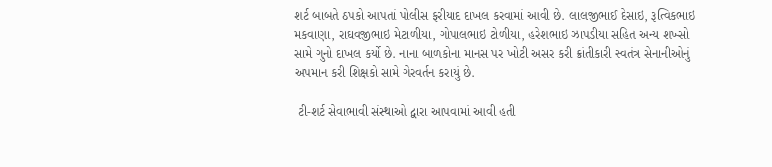શર્ટ બાબતે ઠપકો આપતાં પોલીસ ફરીયાદ દાખલ કરવામાં આવી છે. લાલજીભાઈ દેસાઇ, રૂત્વિકભાઇ મકવાણા, રાઘવજીભાઇ મેટાળીયા, ગોપાલભાઇ ટોળીયા, હરેશભાઇ ઝાપડીયા સહિત અન્ય શખ્સો સામે ગુનો દાખલ કર્યો છે. નાના બાળકોના માનસ પર ખોટી અસર કરી ક્રાંતીકારી સ્વતંત્ર સેનાનીઓનું અપમાન કરી શિક્ષકો સામે ગેરવર્તન કરાયું છે.

 ટી-શર્ટ સેવાભાવી સંસ્થાઓ દ્વારા આપવામાં આવી હતી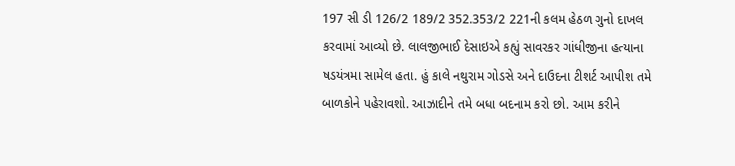197 સી ડી 126/2 189/2 352.353/2 221ની કલમ હેઠળ ગુનો દાખલ કરવામાં આવ્યો છે. લાલજીભાઈ દેસાઇએ કહ્યું સાવરકર ગાંધીજીના હત્યાના ષડયંત્રમા સામેલ હતા. હું કાલે નથુરામ ગોડસે અને દાઉદના ટીશર્ટ આપીશ તમે બાળકોને પહેરાવશો. આઝાદીને તમે બધા બદનામ કરો છો. આમ કરીને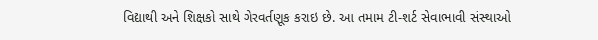વિદ્યાથી અને શિક્ષકો સાથે ગેરવર્તણૂક કરાઇ છે. આ તમામ ટી-શર્ટ સેવાભાવી સંસ્થાઓ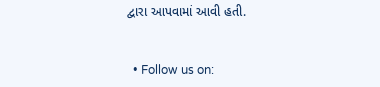દ્વારા આપવામાં આવી હતી.


  • Follow us on: